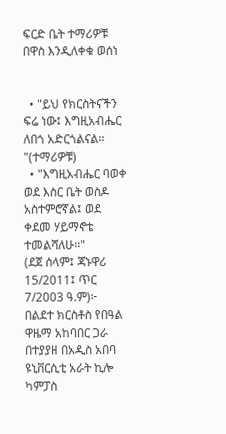ፍርድ ቤት ተማሪዎቹ በዋስ እንዲለቀቁ ወሰነ


  • "ይህ የክርስትናችን ፍሬ ነው፤ እግዚአብሔር ለበጎ አድርጎልናል፡፡"(ተማሪዎቹ)
  • "እግዚአብሔር ባወቀ ወደ እስር ቤት ወስዶ አስተምሮኛል፤ ወደ ቀደመ ሃይማኖቴ ተመልሻለሁ፡፡"
(ደጀ ሰላም፤ ጃኑዋሪ 15/2011፤ ጥር 7/2003 ዓ.ም)፦ በልደተ ክርስቶስ የበዓል ዋዜማ አከባበር ጋራ በተያያዘ በአዲስ አበባ ዩኒቨርሲቲ አራት ኪሎ ካምፓስ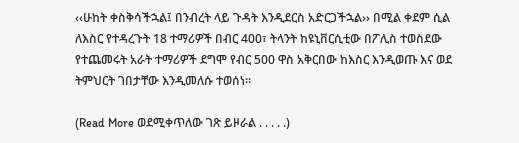‹‹ሁከት ቀስቅሳችኋል፤ በንብረት ላይ ጉዳት እንዲደርስ አድርጋችኋል›› በሚል ቀደም ሲል ለእስር የተዳረጉት 18 ተማሪዎች በብር 400፣ ትላንት ከዩኒቨርሲቲው በፖሊስ ተወስደው የተጨመሩት አራት ተማሪዎች ደግሞ የብር 500 ዋስ አቅርበው ከእስር እንዲወጡ እና ወደ ትምህርት ገበታቸው እንዲመለሱ ተወሰነ፡፡

(Read More ወደሚቀጥለው ገጽ ይዞራል . . . . .)